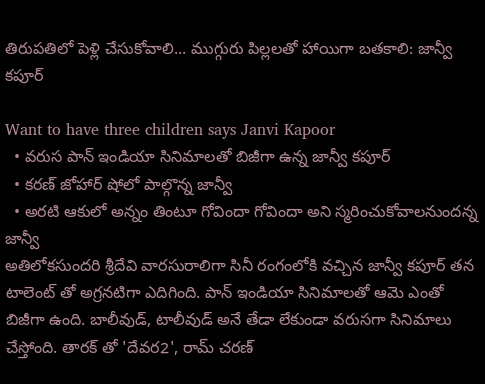తిరుపతిలో పెళ్లి చేసుకోవాలి... ముగ్గురు పిల్లలతో హాయిగా బతకాలి: జాన్వీ కపూర్

Want to have three children says Janvi Kapoor
  • వరుస పాన్ ఇండియా సినిమాలతో బిజీగా ఉన్న జాన్వీ కపూర్
  • కరణ్ జోహార్ షోలో పాల్గొన్న జాన్వీ
  • అరటి ఆకులో అన్నం తింటూ గోవిందా గోవిందా అని స్మరించుకోవాలనుందన్న జాన్వీ
అతిలోకసుందరి శ్రీదేవి వారసురాలిగా సినీ రంగంలోకి వచ్చిన జాన్వీ కపూర్ తన టాలెంట్ తో అగ్రనటిగా ఎదిగింది. పాన్ ఇండియా సినిమాలతో ఆమె ఎంతో బిజీగా ఉంది. బాలీవుడ్, టాలీవుడ్ అనే తేడా లేకుండా వరుసగా సినిమాలు చేస్తోంది. తారక్ తో 'దేవర2', రామ్ చరణ్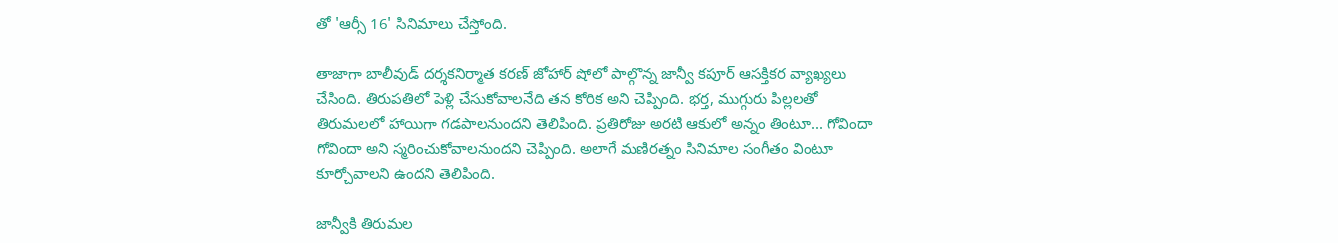తో 'ఆర్సీ 16' సినిమాలు చేస్తోంది.

తాజాగా బాలీవుడ్ దర్శకనిర్మాత కరణ్ జోహార్ షోలో పాల్గొన్న జాన్వీ కపూర్ ఆసక్తికర వ్యాఖ్యలు చేసింది. తిరుపతిలో పెళ్లి చేసుకోవాలనేది తన కోరిక అని చెప్పింది. భర్త, ముగ్గురు పిల్లలతో తిరుమలలో హాయిగా గడపాలనుందని తెలిపింది. ప్రతిరోజు అరటి ఆకులో అన్నం తింటూ... గోవిందా గోవిందా అని స్మరించుకోవాలనుందని చెప్పింది. అలాగే మణిరత్నం సినిమాల సంగీతం వింటూ కూర్చోవాలని ఉందని తెలిపింది.

జాన్వీకి తిరుమల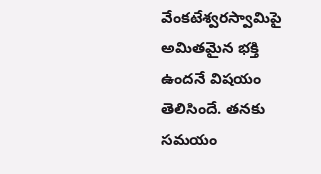వేంకటేశ్వరస్వామిపై అమితమైన భక్తి ఉందనే విషయం తెలిసిందే. తనకు సమయం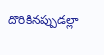దొరికినప్పుడల్లా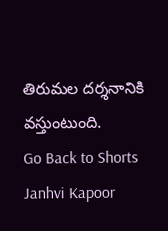తిరుమల దర్శనానికి వస్తుంటుంది.
Go Back to Shorts
Janhvi Kapoor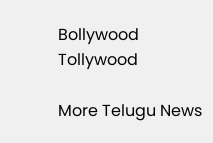Bollywood
Tollywood

More Telugu News